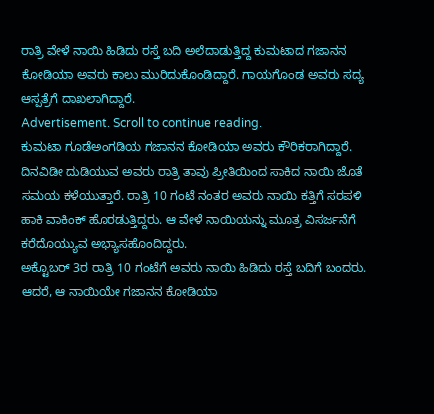ರಾತ್ರಿ ವೇಳೆ ನಾಯಿ ಹಿಡಿದು ರಸ್ತೆ ಬದಿ ಅಲೆದಾಡುತ್ತಿದ್ದ ಕುಮಟಾದ ಗಜಾನನ ಕೋಡಿಯಾ ಅವರು ಕಾಲು ಮುರಿದುಕೊಂಡಿದ್ದಾರೆ. ಗಾಯಗೊಂಡ ಅವರು ಸದ್ಯ ಆಸ್ಪತ್ರೆಗೆ ದಾಖಲಾಗಿದ್ದಾರೆ.
Advertisement. Scroll to continue reading.
ಕುಮಟಾ ಗೂಡೆಅಂಗಡಿಯ ಗಜಾನನ ಕೋಡಿಯಾ ಅವರು ಕೌರಿಕರಾಗಿದ್ದಾರೆ. ದಿನವಿಡೀ ದುಡಿಯುವ ಅವರು ರಾತ್ರಿ ತಾವು ಪ್ರೀತಿಯಿಂದ ಸಾಕಿದ ನಾಯಿ ಜೊತೆ ಸಮಯ ಕಳೆಯುತ್ತಾರೆ. ರಾತ್ರಿ 10 ಗಂಟೆ ನಂತರ ಅವರು ನಾಯಿ ಕತ್ತಿಗೆ ಸರಪಳಿ ಹಾಕಿ ವಾಕಿಂಕ್ ಹೊರಡುತ್ತಿದ್ದರು. ಆ ವೇಳೆ ನಾಯಿಯನ್ನು ಮೂತ್ರ ವಿಸರ್ಜನೆಗೆ ಕರೆದೊಯ್ಯುವ ಅಭ್ಯಾಸಹೊಂದಿದ್ದರು.
ಅಕ್ಟೊಬರ್ 3ರ ರಾತ್ರಿ 10 ಗಂಟೆಗೆ ಅವರು ನಾಯಿ ಹಿಡಿದು ರಸ್ತೆ ಬದಿಗೆ ಬಂದರು. ಆದರೆ, ಆ ನಾಯಿಯೇ ಗಜಾನನ ಕೋಡಿಯಾ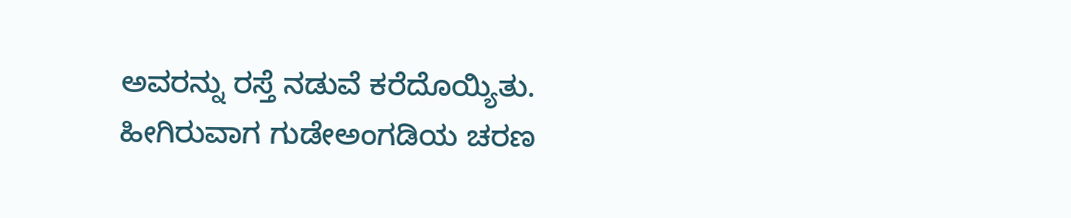ಅವರನ್ನು ರಸ್ತೆ ನಡುವೆ ಕರೆದೊಯ್ಯಿತು. ಹೀಗಿರುವಾಗ ಗುಡೇಅಂಗಡಿಯ ಚರಣ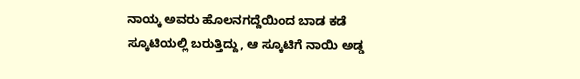ನಾಯ್ಕ ಅವರು ಹೊಲನಗದ್ದೆಯಿಂದ ಬಾಡ ಕಡೆ ಸ್ಕೂಟಿಯಲ್ಲಿ ಬರುತ್ತಿದ್ದು, ಆ ಸ್ಕೂಟಿಗೆ ನಾಯಿ ಅಡ್ಡ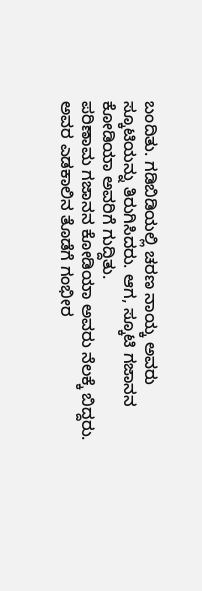ಬಂದಿತು. ಗಡಿಬಿಡಿಯಲ್ಲಿ ಚರಣ ನಾಯ್ಕ ಅವರು ಸ್ಕೂಟಿಯನ್ನು ತಿರುಗಿಸಿದರು. ಆಗ, ಸ್ಕೂಟಿ ಗಜಾನನ ಕೋಡಿಯಾ ಅವರಿಗೆ ಗುದ್ದಿತು.
ಪರಿಣಾಮ ಗಜಾನನ ಕೋಡಿಯಾ ಅವರು ನೆಲಕ್ಕೆ ಬಿದ್ದರು. ಅವರ ಎಡಕಾಲಿನ ತೊಡೆಗೆ ಗಂಭೀರ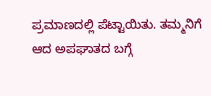ಪ್ರಮಾಣದಲ್ಲಿ ಪೆಟ್ಟಾಯಿತು. ತಮ್ಮನಿಗೆ ಆದ ಅಪಘಾತದ ಬಗ್ಗೆ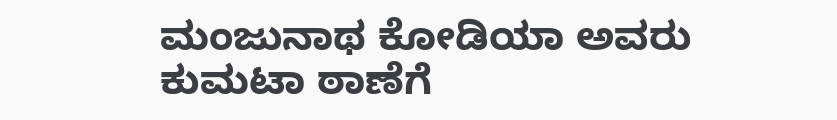ಮಂಜುನಾಥ ಕೋಡಿಯಾ ಅವರು ಕುಮಟಾ ಠಾಣೆಗೆ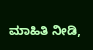ಮಾಹಿತಿ ನೀಡಿ,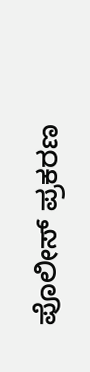ಪೊಲೀಸ್ ಪ್ರಕರಣ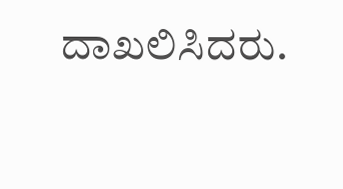ದಾಖಲಿಸಿದರು.